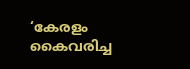‘കേരളം കൈവരിച്ച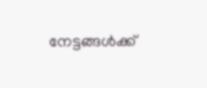നേട്ടങ്ങള്‍ക്ക്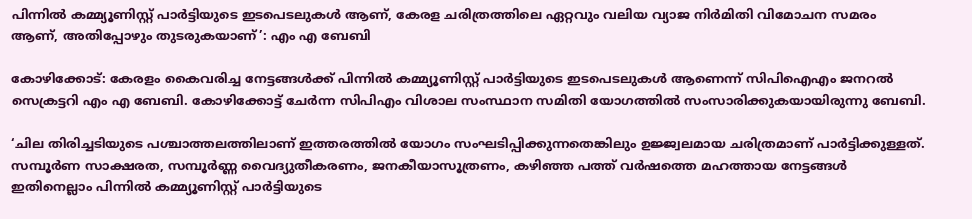പിന്നില്‍ കമ്മ്യൂണിസ്റ്റ് പാര്‍ട്ടിയുടെ ഇടപെടലുകള്‍ ആണ്, കേരള ചരിത്രത്തിലെ ഏറ്റവും വലിയ വ്യാജ നിർമിതി വിമോചന സമരം ആണ്, അതിപ്പോഴും തുടരുകയാണ്’: എം എ ബേബി

കോഴിക്കോട്: കേരളം കൈവരിച്ച നേട്ടങ്ങള്‍ക്ക് പിന്നില്‍ കമ്മ്യൂണിസ്റ്റ് പാര്‍ട്ടിയുടെ ഇടപെടലുകള്‍ ആണെന്ന് സിപിഐഎം ജനറല്‍ സെക്രട്ടറി എം എ ബേബി. കോഴിക്കോട്ട് ചേർന്ന സിപിഎം വിശാല സംസ്ഥാന സമിതി യോഗത്തിൽ സംസാരിക്കുകയായിരുന്നു ബേബി.

‘ചില തിരിച്ചടിയുടെ പശ്ചാത്തലത്തിലാണ് ഇത്തരത്തിൽ യോഗം സംഘടിപ്പിക്കുന്നതെങ്കിലും ഉജ്ജ്വലമായ ചരിത്രമാണ് പാര്‍ട്ടിക്കുള്ളത്. സമ്പൂര്‍ണ സാക്ഷരത, സമ്പൂര്‍ണ്ണ വൈദ്യുതീകരണം, ജനകീയാസൂത്രണം, കഴിഞ്ഞ പത്ത് വര്‍ഷത്തെ മഹത്തായ നേട്ടങ്ങള്‍ ഇതിനെല്ലാം പിന്നില്‍ കമ്മ്യൂണിസ്റ്റ് പാര്‍ട്ടിയുടെ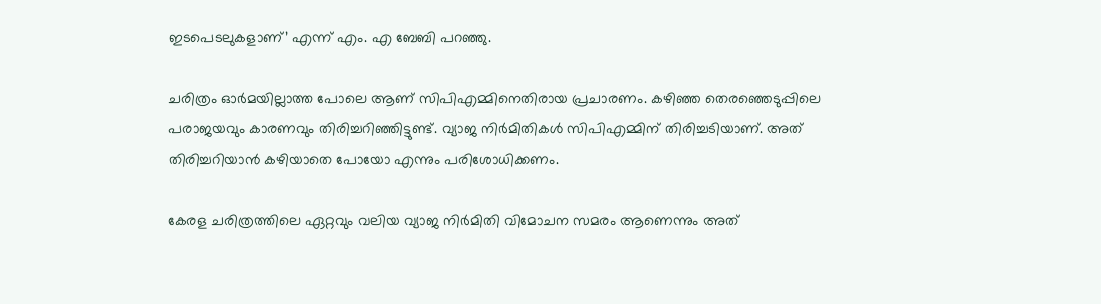ഇടപെടലുകളാണ്’ എന്ന് എം. എ ബേബി പറഞ്ഞു.

ചരിത്രം ഓർമയില്ലാത്ത പോലെ ആണ് സിപിഎമ്മിനെതിരായ പ്രചാരണം. കഴിഞ്ഞ തെരഞ്ഞെടുപ്പിലെ പരാജയവും കാരണവും തിരിച്ചറിഞ്ഞിട്ടുണ്ട്. വ്യാജ നിർമിതികൾ സിപിഎമ്മിന് തിരിച്ചടിയാണ്. അത് തിരിച്ചറിയാൻ കഴിയാതെ പോയോ എന്നും പരിശോധിക്കണം.

കേരള ചരിത്രത്തിലെ ഏറ്റവും വലിയ വ്യാജ നിർമിതി വിമോചന സമരം ആണെന്നും അത്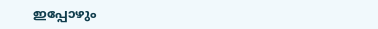ഇപ്പോഴും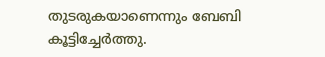തുടരുകയാണെന്നും ബേബി കൂട്ടിച്ചേർത്തു.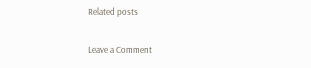Related posts

Leave a Comment